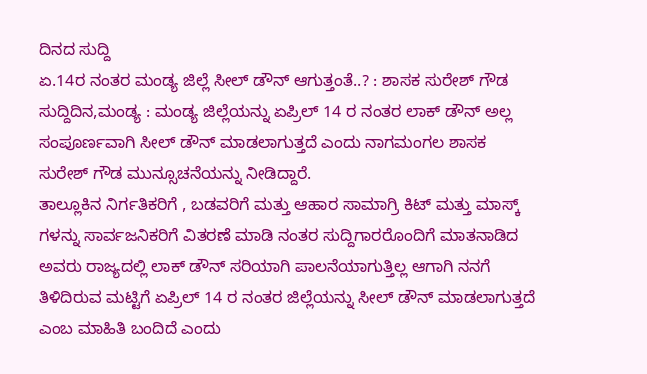ದಿನದ ಸುದ್ದಿ
ಏ.14ರ ನಂತರ ಮಂಡ್ಯ ಜಿಲ್ಲೆ ಸೀಲ್ ಡೌನ್ ಆಗುತ್ತಂತೆ..? : ಶಾಸಕ ಸುರೇಶ್ ಗೌಡ
ಸುದ್ದಿದಿನ,ಮಂಡ್ಯ : ಮಂಡ್ಯ ಜಿಲ್ಲೆಯನ್ನು ಏಪ್ರಿಲ್ 14 ರ ನಂತರ ಲಾಕ್ ಡೌನ್ ಅಲ್ಲ ಸಂಪೂರ್ಣವಾಗಿ ಸೀಲ್ ಡೌನ್ ಮಾಡಲಾಗುತ್ತದೆ ಎಂದು ನಾಗಮಂಗಲ ಶಾಸಕ ಸುರೇಶ್ ಗೌಡ ಮುನ್ಸೂಚನೆಯನ್ನು ನೀಡಿದ್ದಾರೆ.
ತಾಲ್ಲೂಕಿನ ನಿರ್ಗತಿಕರಿಗೆ , ಬಡವರಿಗೆ ಮತ್ತು ಆಹಾರ ಸಾಮಾಗ್ರಿ ಕಿಟ್ ಮತ್ತು ಮಾಸ್ಕ್ ಗಳನ್ನು ಸಾರ್ವಜನಿಕರಿಗೆ ವಿತರಣೆ ಮಾಡಿ ನಂತರ ಸುದ್ದಿಗಾರರೊಂದಿಗೆ ಮಾತನಾಡಿದ ಅವರು ರಾಜ್ಯದಲ್ಲಿ ಲಾಕ್ ಡೌನ್ ಸರಿಯಾಗಿ ಪಾಲನೆಯಾಗುತ್ತಿಲ್ಲ ಆಗಾಗಿ ನನಗೆ ತಿಳಿದಿರುವ ಮಟ್ಟಿಗೆ ಏಪ್ರಿಲ್ 14 ರ ನಂತರ ಜಿಲ್ಲೆಯನ್ನು ಸೀಲ್ ಡೌನ್ ಮಾಡಲಾಗುತ್ತದೆ ಎಂಬ ಮಾಹಿತಿ ಬಂದಿದೆ ಎಂದು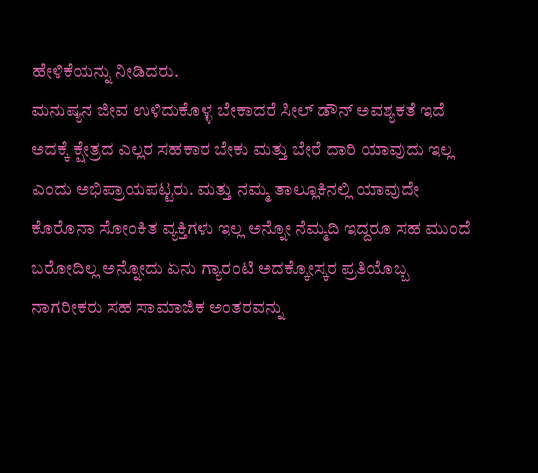ಹೇಳಿಕೆಯನ್ನು ನೀಡಿದರು.
ಮನುಷ್ಯನ ಜೀವ ಉಳಿದುಕೊಳ್ಳ ಬೇಕಾದರೆ ಸೀಲ್ ಡೌನ್ ಅವಶ್ಯಕತೆ ಇದೆ ಅದಕ್ಕೆ ಕ್ಷೇತ್ರದ ಎಲ್ಲರ ಸಹಕಾರ ಬೇಕು ಮತ್ತು ಬೇರೆ ದಾರಿ ಯಾವುದು ಇಲ್ಲ ಎಂದು ಅಭಿಪ್ರಾಯಪಟ್ಟರು. ಮತ್ತು ನಮ್ಮ ತಾಲ್ಲೂಕಿನಲ್ಲಿ ಯಾವುದೇ ಕೊರೊನಾ ಸೋಂಕಿತ ವ್ಯಕ್ತಿಗಳು ಇಲ್ಲ ಅನ್ನೋ ನೆಮ್ಮದಿ ಇದ್ದರೂ ಸಹ ಮುಂದೆ ಬರೋದಿಲ್ಲ ಅನ್ನೋದು ಏನು ಗ್ಯಾರಂಟಿ ಅದಕ್ಕೋಸ್ಕರ ಪ್ರತಿಯೊಬ್ಬ ನಾಗರೀಕರು ಸಹ ಸಾಮಾಜಿಕ ಅಂತರವನ್ನು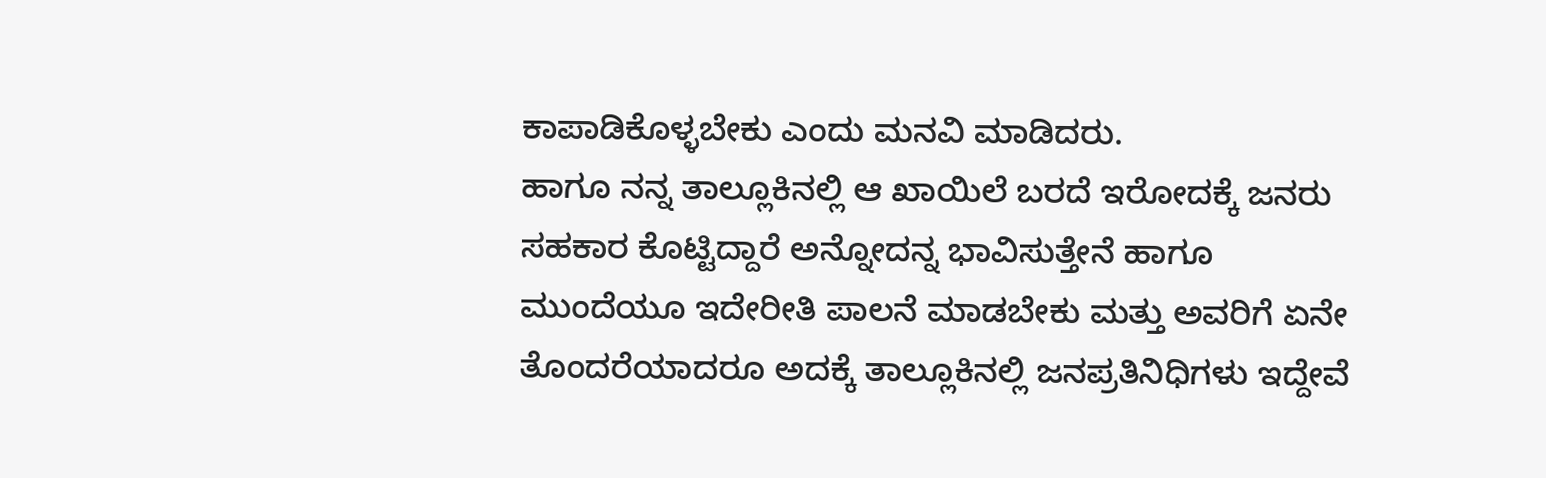ಕಾಪಾಡಿಕೊಳ್ಳಬೇಕು ಎಂದು ಮನವಿ ಮಾಡಿದರು.
ಹಾಗೂ ನನ್ನ ತಾಲ್ಲೂಕಿನಲ್ಲಿ ಆ ಖಾಯಿಲೆ ಬರದೆ ಇರೋದಕ್ಕೆ ಜನರು ಸಹಕಾರ ಕೊಟ್ಟಿದ್ದಾರೆ ಅನ್ನೋದನ್ನ ಭಾವಿಸುತ್ತೇನೆ ಹಾಗೂ ಮುಂದೆಯೂ ಇದೇರೀತಿ ಪಾಲನೆ ಮಾಡಬೇಕು ಮತ್ತು ಅವರಿಗೆ ಏನೇ ತೊಂದರೆಯಾದರೂ ಅದಕ್ಕೆ ತಾಲ್ಲೂಕಿನಲ್ಲಿ ಜನಪ್ರತಿನಿಧಿಗಳು ಇದ್ದೇವೆ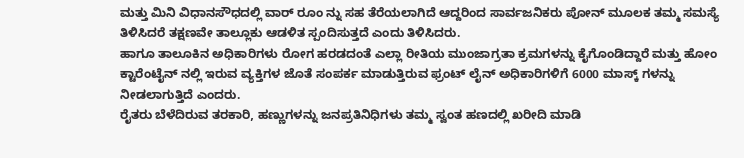ಮತ್ತು ಮಿನಿ ವಿಧಾನಸೌಧದಲ್ಲಿ ವಾರ್ ರೂಂ ನ್ನು ಸಹ ತೆರೆಯಲಾಗಿದೆ ಆದ್ದರಿಂದ ಸಾರ್ವಜನಿಕರು ಪೋನ್ ಮೂಲಕ ತಮ್ಮ ಸಮಸ್ಯೆ ತಿಳಿಸಿದರೆ ತಕ್ಷಣವೇ ತಾಲ್ಲೂಕು ಆಡಳಿತ ಸ್ಪಂದಿಸುತ್ತದೆ ಎಂದು ತಿಳಿಸಿದರು.
ಹಾಗೂ ತಾಲೂಕಿನ ಅಧಿಕಾರಿಗಳು ರೋಗ ಹರಡದಂತೆ ಎಲ್ಲಾ ರೀತಿಯ ಮುಂಜಾಗ್ರತಾ ಕ್ರಮಗಳನ್ನು ಕೈಗೊಂಡಿದ್ದಾರೆ ಮತ್ತು ಹೋಂ ಕ್ಟಾರೆಂಟೈನ್ ನಲ್ಲಿ ಇರುವ ವ್ಯಕ್ತಿಗಳ ಜೊತೆ ಸಂಪರ್ಕ ಮಾಡುತ್ತಿರುವ ಫ್ರಂಟ್ ಲೈನ್ ಅಧಿಕಾರಿಗಳಿಗೆ 6000 ಮಾಸ್ಕ್ ಗಳನ್ನು ನೀಡಲಾಗುತ್ತಿದೆ ಎಂದರು.
ರೈತರು ಬೆಳೆದಿರುವ ತರಕಾರಿ, ಹಣ್ಣುಗಳನ್ನು ಜನಪ್ರತಿನಿಧಿಗಳು ತಮ್ಮ ಸ್ವಂತ ಹಣದಲ್ಲಿ ಖರೀದಿ ಮಾಡಿ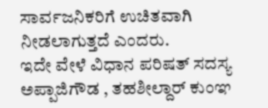ಸಾರ್ವಜನಿಕರಿಗೆ ಉಚಿತವಾಗಿ ನೀಡಲಾಗುತ್ತದೆ ಎಂದರು.
ಇದೇ ವೇಳೆ ವಿಧಾನ ಪರಿಷತ್ ಸದಸ್ಯ ಅಪ್ಪಾಜಿಗೌಡ , ತಹಶೀಲ್ದಾರ್ ಕುಂಞ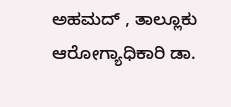ಅಹಮದ್ , ತಾಲ್ಲೂಕು ಆರೋಗ್ಯಾಧಿಕಾರಿ ಡಾ.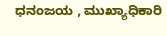ಧನಂಜಯ , ಮುಖ್ಯಾಧಿಕಾರಿ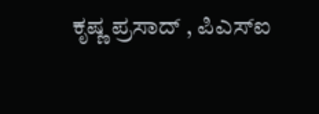ಕೃಷ್ಣ ಪ್ರಸಾದ್ , ಪಿಎಸ್ಐ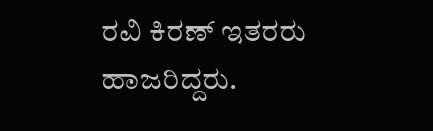ರವಿ ಕಿರಣ್ ಇತರರು ಹಾಜರಿದ್ದರು.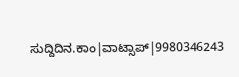ಸುದ್ದಿದಿನ.ಕಾಂ|ವಾಟ್ಸಾಪ್|9980346243